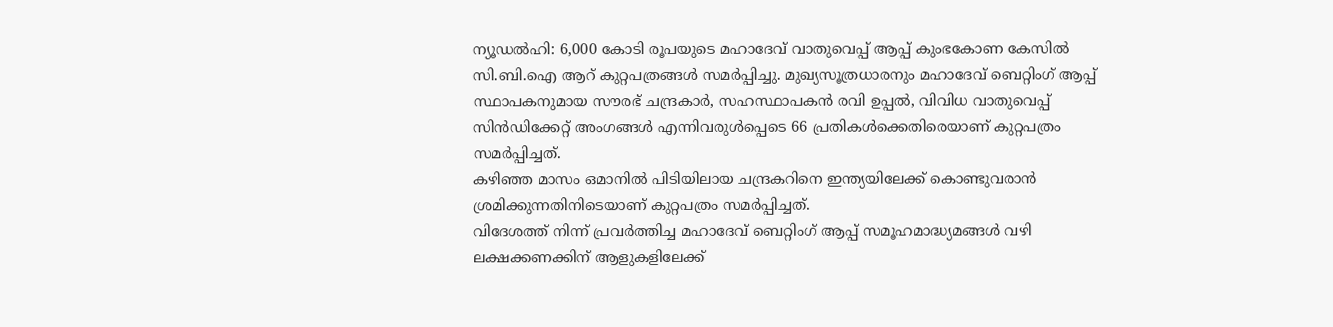ന്യൂഡൽഹി: 6,000 കോടി രൂപയുടെ മഹാദേവ് വാതുവെപ്പ് ആപ്പ് കുംഭകോണ കേസിൽ സി.ബി.ഐ ആറ് കുറ്റപത്രങ്ങൾ സമർപ്പിച്ചു. മുഖ്യസൂത്രധാരനും മഹാദേവ് ബെറ്റിംഗ് ആപ്പ് സ്ഥാപകനുമായ സൗരഭ് ചന്ദ്രകാർ, സഹസ്ഥാപകൻ രവി ഉപ്പൽ, വിവിധ വാതുവെപ്പ് സിൻഡിക്കേറ്റ് അംഗങ്ങൾ എന്നിവരുൾപ്പെടെ 66 പ്രതികൾക്കെതിരെയാണ് കുറ്റപത്രം സമർപ്പിച്ചത്.
കഴിഞ്ഞ മാസം ഒമാനിൽ പിടിയിലായ ചന്ദ്രകറിനെ ഇന്ത്യയിലേക്ക് കൊണ്ടുവരാൻ ശ്രമിക്കുന്നതിനിടെയാണ് കുറ്റപത്രം സമർപ്പിച്ചത്.
വിദേശത്ത് നിന്ന് പ്രവർത്തിച്ച മഹാദേവ് ബെറ്റിംഗ് ആപ്പ് സമൂഹമാദ്ധ്യമങ്ങൾ വഴി ലക്ഷക്കണക്കിന് ആളുകളിലേക്ക്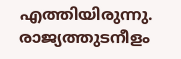എത്തിയിരുന്നു. രാജ്യത്തുടനീളം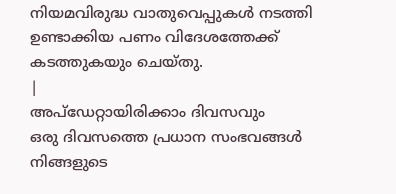നിയമവിരുദ്ധ വാതുവെപ്പുകൾ നടത്തി ഉണ്ടാക്കിയ പണം വിദേശത്തേക്ക് കടത്തുകയും ചെയ്തു.
|
അപ്ഡേറ്റായിരിക്കാം ദിവസവും
ഒരു ദിവസത്തെ പ്രധാന സംഭവങ്ങൾ നിങ്ങളുടെ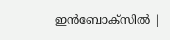ഇൻബോക്സിൽ |